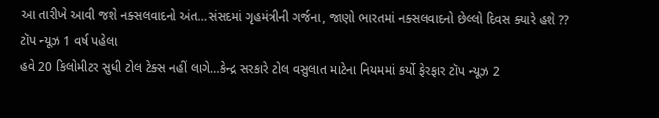આ તારીખે આવી જશે નક્સલવાદનો અંત…સંસદમાં ગૃહમંત્રીની ગર્જના, જાણો ભારતમાં નક્સલવાદનો છેલ્લો દિવસ ક્યારે હશે ?? ટૉપ ન્યૂઝ 1 વર્ષ પહેલા
હવે 20 કિલોમીટર સુધી ટોલ ટેક્સ નહીં લાગે…કેન્દ્ર સરકારે ટોલ વસુલાત માટેના નિયમમાં કર્યો ફેરફાર ટૉપ ન્યૂઝ 2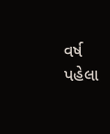વર્ષ પહેલા